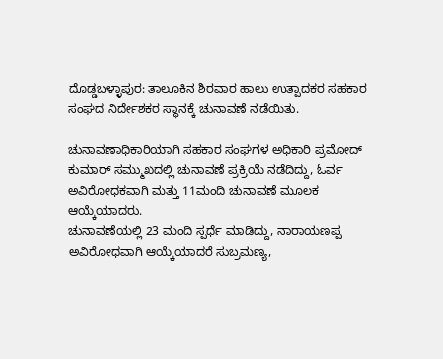ದೊಡ್ಡಬಳ್ಳಾಪುರ: ತಾಲೂಕಿನ ಶಿರವಾರ ಹಾಲು ಉತ್ಪಾದಕರ ಸಹಕಾರ ಸಂಘದ ನಿರ್ದೇಶಕರ ಸ್ಥಾನಕ್ಕೆ ಚುನಾವಣೆ ನಡೆಯಿತು.

ಚುನಾವಣಾಧಿಕಾರಿಯಾಗಿ ಸಹಕಾರ ಸಂಘಗಳ ಅಧಿಕಾರಿ ಪ್ರಮೋದ್ ಕುಮಾರ್ ಸಮ್ಮುಖದಲ್ಲಿ ಚುನಾವಣೆ ಪ್ರಕ್ರಿಯೆ ನಡೆದಿದ್ದು, ಓರ್ವ ಅವಿರೋಧಕವಾಗಿ ಮತ್ತು 11ಮಂದಿ ಚುನಾವಣೆ ಮೂಲಕ ಆಯ್ಕೆಯಾದರು.
ಚುನಾವಣೆಯಲ್ಲಿ 23 ಮಂದಿ ಸ್ಪರ್ಧೆ ಮಾಡಿದ್ದು, ನಾರಾಯಣಪ್ಪ ಅವಿರೋಧವಾಗಿ ಆಯ್ಕೆಯಾದರೆ ಸುಬ್ರಮಣ್ಯ,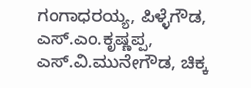ಗಂಗಾಧರಯ್ಯ, ಪಿಳ್ಳೆಗೌಡ, ಎಸ್.ಎಂ.ಕೃಷ್ಣಪ್ಪ, ಎಸ್.ವಿ.ಮುನೇಗೌಡ, ಚಿಕ್ಕ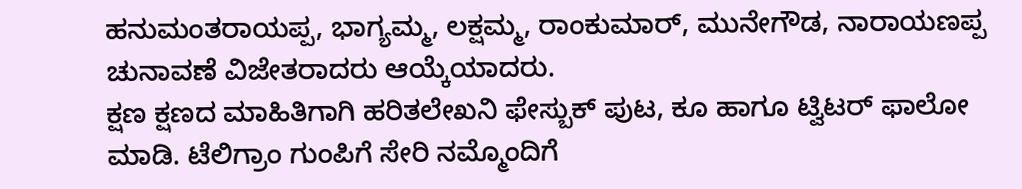ಹನುಮಂತರಾಯಪ್ಪ, ಭಾಗ್ಯಮ್ಮ, ಲಕ್ಷಮ್ಮ, ರಾಂಕುಮಾರ್, ಮುನೇಗೌಡ, ನಾರಾಯಣಪ್ಪ ಚುನಾವಣೆ ವಿಜೇತರಾದರು ಆಯ್ಕೆಯಾದರು.
ಕ್ಷಣ ಕ್ಷಣದ ಮಾಹಿತಿಗಾಗಿ ಹರಿತಲೇಖನಿ ಫೇಸ್ಬುಕ್ ಪುಟ, ಕೂ ಹಾಗೂ ಟ್ವಿಟರ್ ಫಾಲೋ ಮಾಡಿ. ಟೆಲಿಗ್ರಾಂ ಗುಂಪಿಗೆ ಸೇರಿ ನಮ್ಮೊಂದಿಗೆ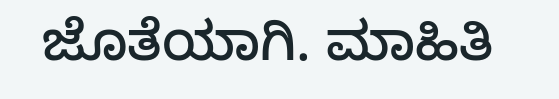ಜೊತೆಯಾಗಿ. ಮಾಹಿತಿ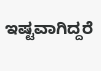ಇಷ್ಟವಾಗಿದ್ದರೆ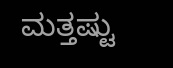ಮತ್ತಷ್ಟು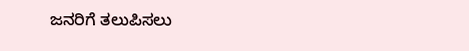ಜನರಿಗೆ ತಲುಪಿಸಲು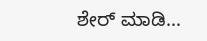ಶೇರ್ ಮಾಡಿ…